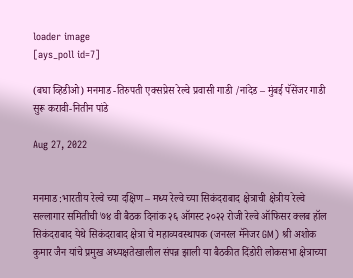loader image
[ays_poll id=7]

(बघा व्हिडीओ) मनमाड -तिरुपती एक्सप्रेस रेल्वे प्रवासी गाडी /नांदेड – मुंबई पॅसेंजर गाडी सुरू करावी-नितीन पांडे

Aug 27, 2022


मनमाड :भारतीय रेल्वे च्या दक्षिण – मध्य रेल्वे च्या सिकंदराबाद क्षेत्राची क्षेत्रीय रेल्वे सल्लागार समितीची ७४ वी बैठक दिनांक २६ ऑगस्ट २०२२ रोजी रेल्वे ऑफिसर क्लब हॉल सिकंदराबाद येथे सिकंदराबाद क्षेत्रा चे महाव्यवस्थापक (जनरल मॅनेजर GM) श्री अशोक कुमार जैन यांचे प्रमुख अध्यक्षतेखालील संपन्न झाली या बैठकीत दिंडोरी लोकसभा क्षेत्राच्या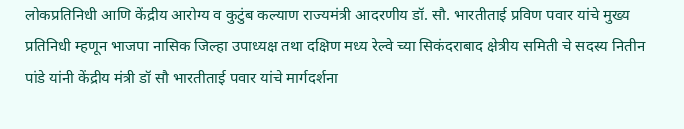लोकप्रतिनिधी आणि केंद्रीय आरोग्य व कुटुंब कल्याण राज्यमंत्री आदरणीय डॉ. सौ. भारतीताई प्रविण पवार यांचे मुख्य प्रतिनिधी म्हणून भाजपा नासिक जिल्हा उपाध्यक्ष तथा दक्षिण मध्य रेल्वे च्या सिकंदराबाद क्षेत्रीय समिती चे सदस्य नितीन पांडे यांनी केंद्रीय मंत्री डॉ सौ भारतीताई पवार यांचे मार्गदर्शना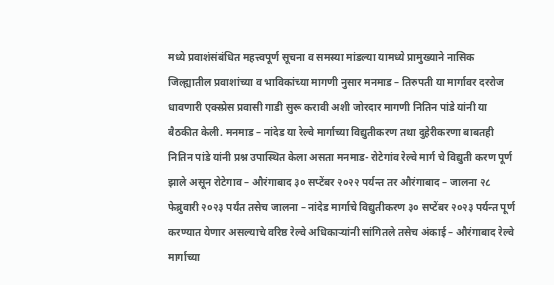मध्ये प्रवाशंसंबंधित महत्त्वपूर्ण सूचना व समस्या मांडल्या यामध्ये प्रामुख्याने नासिक जिल्ह्यातील प्रवाशांच्या व भाविकांच्या मागणी नुसार मनमाड – तिरुपती या मार्गावर दररोज धावणारी एक्स्प्रेस प्रवासी गाडी सुरू करावी अशी जोरदार मागणी नितिन पांडे यांनी या बैठकीत केली. मनमाड – नांदेड या रेल्वे मार्गाच्या विद्युतीकरण तथा दुहेरीकरणा बाबतही नितिन पांडे यांनी प्रश्न उपास्थित केला असता मनमाड- रोटेगांव रेल्वे मार्ग चे विद्युती करण पूर्ण झाले असून रोटेगाव – औरंगाबाद ३० सप्टेंबर २०२२ पर्यन्त तर औरंगाबाद – जालना २८ फेब्रुवारी २०२३ पर्यंत तसेच जालना – नांदेड मार्गाचे विद्युतीकरण ३० सप्टेंबर २०२३ पर्यन्त पूर्ण करण्यात येणार असल्याचे वरिष्ठ रेल्वे अधिकाऱ्यांनी सांगितले तसेच अंकाई – औरंगाबाद रेल्वे मार्गाच्या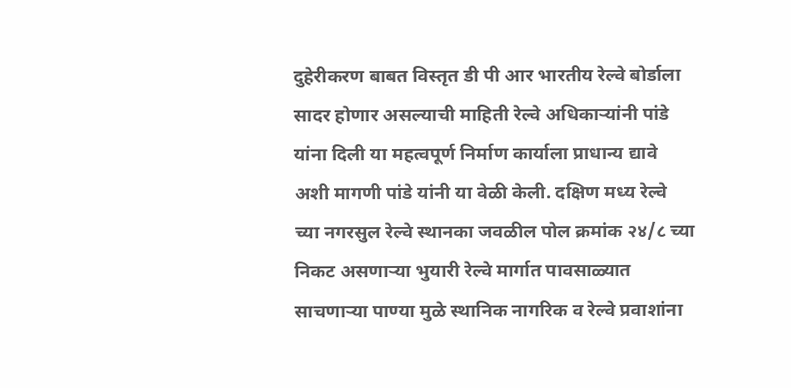दुहेरीकरण बाबत विस्तृत डी पी आर भारतीय रेल्वे बोर्डाला सादर होणार असल्याची माहिती रेल्वे अधिकाऱ्यांनी पांडे यांना दिली या महत्वपूर्ण निर्माण कार्याला प्राधान्य द्यावे अशी मागणी पांडे यांनी या वेळी केली. दक्षिण मध्य रेल्वे च्या नगरसुल रेल्वे स्थानका जवळील पोल क्रमांक २४/८ च्या निकट असणाऱ्या भुयारी रेल्वे मार्गात पावसाळ्यात साचणाऱ्या पाण्या मुळे स्थानिक नागरिक व रेल्वे प्रवाशांना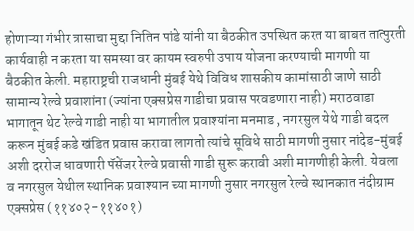होणाऱ्या गंभीर त्रासाचा मुद्दा नितिन पांडे यांनी या बैठकीत उपस्थित करत या बाबत तात्पुरती कार्यवाही न करता या समस्या वर कायम स्वरुपी उपाय योजना करण्याची मागणी या बैठकीत केली. महाराष्ट्रची राजधानी मुंबई येथे विविध शासकीय कामांसाठी जाणे साठी सामान्य रेल्वे प्रवाशांना (ज्यांना एक्सप्रेस गाडीचा प्रवास परवडणारा नाही) मराठवाडा भागातून थेट रेल्वे गाडी नाही या भागातील प्रवाश्यांना मनमाड , नगरसुल येथे गाडी बदल करून मुंबई कडे खंडित प्रवास करावा लागतो त्यांचे सूविधे साठी मागणी नुसार नांदेड-मुंबई अशी दररोज धावणारी पॅसेंजर रेल्वे प्रवासी गाडी सुरू करावी अशी मागणीही केली. येवला व नगरसुल येथील स्थानिक प्रवाश्यान च्या मागणी नुसार नगरसुल रेल्वे स्थानकात नंदीग्राम एक्सप्रेस (११४०२-११४०१)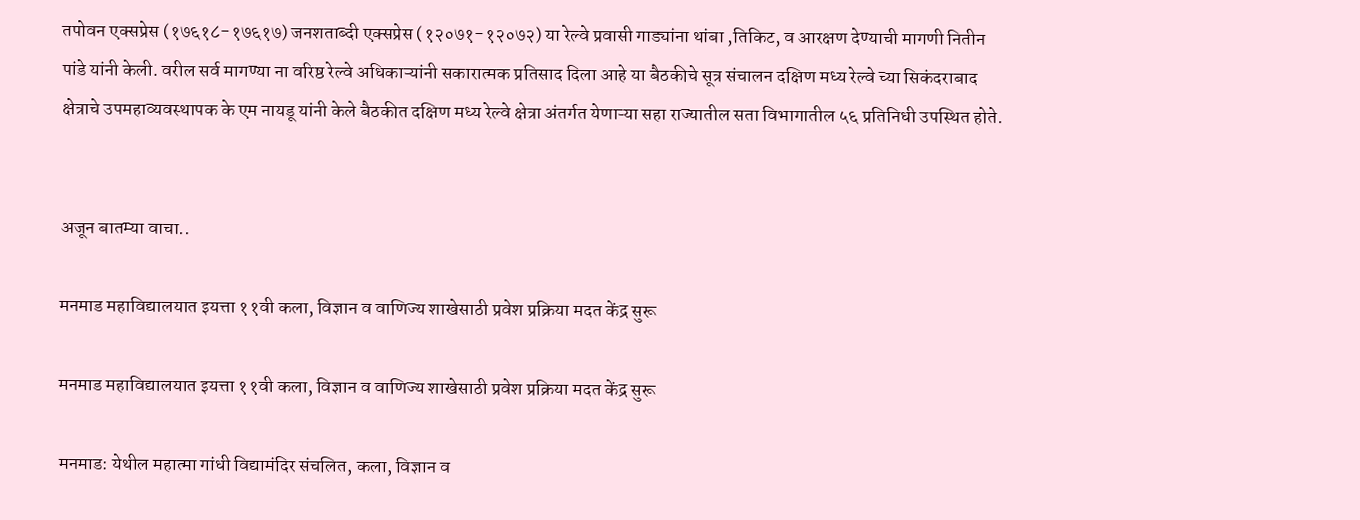तपोवन एक्सप्रेस (१७६१८-१७६१७) जनशताब्दी एक्सप्रेस (१२०७१-१२०७२) या रेल्वे प्रवासी गाड्यांना थांबा ,तिकिट, व आरक्षण देण्याची मागणी नितीन पांडे यांनी केली. वरील सर्व मागण्या ना वरिष्ठ रेल्वे अधिकाऱ्यांनी सकारात्मक प्रतिसाद दिला आहे या बैठकीचे सूत्र संचालन दक्षिण मध्य रेल्वे च्या सिकंदराबाद क्षेत्राचे उपमहाव्यवस्थापक के एम नायडू यांनी केले बैठकीत दक्षिण मध्य रेल्वे क्षेत्रा अंतर्गत येणाऱ्या सहा राज्यातील सता विभागातील ५६ प्रतिनिधी उपस्थित होते.


अजून बातम्या वाचा..

मनमाड महाविद्यालयात इयत्ता ११वी कला, विज्ञान व वाणिज्य शाखेसाठी प्रवेश प्रक्रिया मदत केंद्र सुरू

मनमाड महाविद्यालयात इयत्ता ११वी कला, विज्ञान व वाणिज्य शाखेसाठी प्रवेश प्रक्रिया मदत केंद्र सुरू

मनमाड: येथील महात्मा गांधी विद्यामंदिर संचलित, कला, विज्ञान व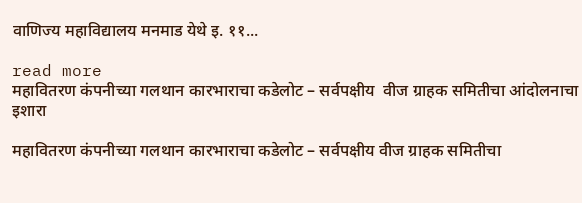वाणिज्य महाविद्यालय मनमाड येथे इ. ११...

read more
महावितरण कंपनीच्या गलथान कारभाराचा कडेलोट – सर्वपक्षीय  वीज ग्राहक समितीचा आंदोलनाचा इशारा

महावितरण कंपनीच्या गलथान कारभाराचा कडेलोट – सर्वपक्षीय वीज ग्राहक समितीचा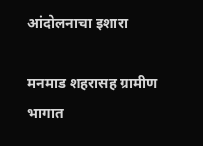आंदोलनाचा इशारा

मनमाड शहरासह ग्रामीण भागात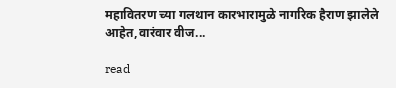महावितरण च्या गलथान कारभारामुळे नागरिक हैराण झालेले आहेत,वारंवार वीज...

read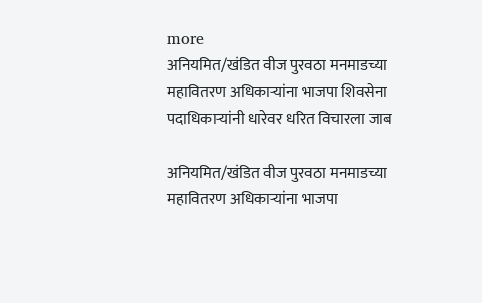more
अनियमित/खंडित वीज पुरवठा मनमाडच्या महावितरण अधिकाऱ्यांना भाजपा शिवसेना पदाधिकाऱ्यांनी धारेवर धरित विचारला जाब

अनियमित/खंडित वीज पुरवठा मनमाडच्या महावितरण अधिकाऱ्यांना भाजपा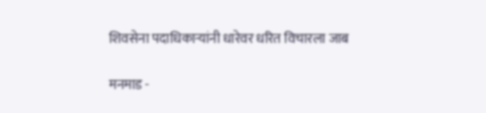शिवसेना पदाधिकाऱ्यांनी धारेवर धरित विचारला जाब

मनमाड -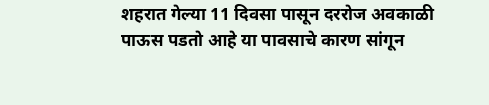शहरात गेल्या 11 दिवसा पासून दररोज अवकाळी पाऊस पडतो आहे या पावसाचे कारण सांगून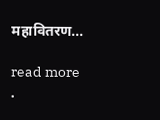महावितरण...

read more
.